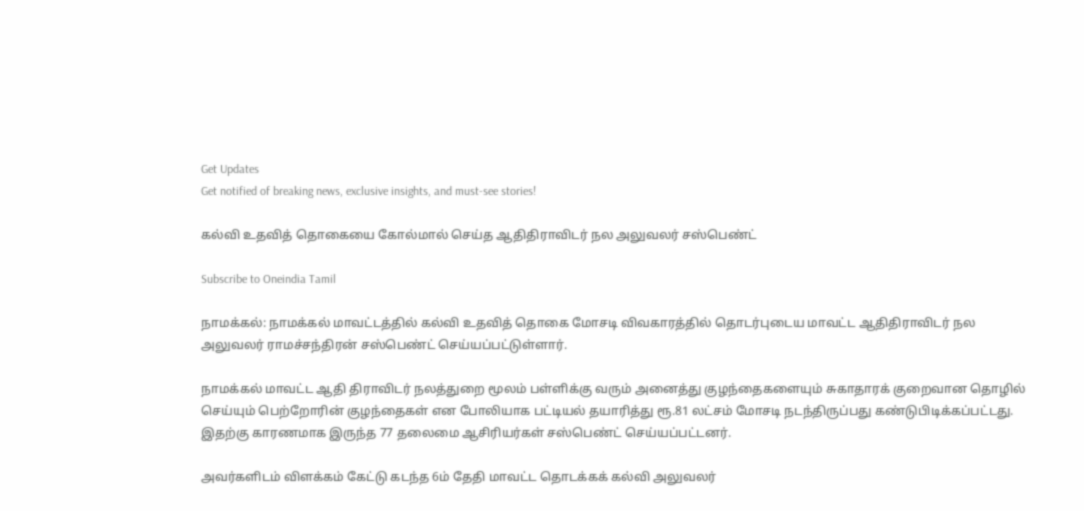Get Updates
Get notified of breaking news, exclusive insights, and must-see stories!

கல்வி உதவித் தொகையை கோல்மால் செய்த ஆதிதிராவிடர் நல அலுவலர் சஸ்பெண்ட்

Subscribe to Oneindia Tamil

நாமக்கல்: நாமக்கல் மாவட்டத்தில் கல்வி உதவித் தொகை மோசடி விவகாரத்தில் தொடர்புடைய மாவட்ட ஆதிதிராவிடர் நல அலுவலர் ராமச்சந்திரன் சஸ்பெண்ட் செய்யப்பட்டுள்ளார்.

நாமக்கல் மாவட்ட ஆதி திராவிடர் நலத்துறை மூலம் பள்ளிக்கு வரும் அனைத்து குழந்தைகளையும் சுகாதாரக் குறைவான தொழில் செய்யும் பெற்றோரின் குழந்தைகள் என போலியாக பட்டியல் தயாரித்து ரூ.81 லட்சம் மோசடி நடந்திருப்பது கண்டுபிடிக்கப்பட்டது. இதற்கு காரணமாக இருந்த 77 தலைமை ஆசிரியர்கள் சஸ்பெண்ட் செய்யப்பட்டனர்.

அவர்களிடம் விளக்கம் கேட்டு கடந்த 6ம் தேதி மாவட்ட தொடக்கக் கல்வி அலுவலர்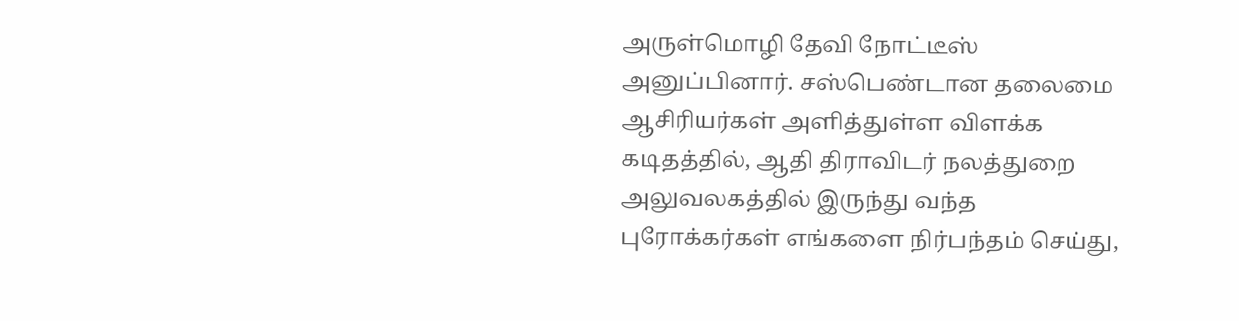அருள்மொழி தேவி நோட்டீஸ் அனுப்பினார். சஸ்பெண்டான தலைமை ஆசிரியர்கள் அளித்துள்ள விளக்க கடிதத்தில், ஆதி திராவிடர் நலத்துறை அலுவலகத்தில் இருந்து வந்த புரோக்கர்கள் எங்களை நிர்பந்தம் செய்து,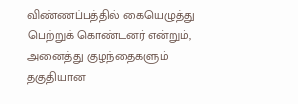விண்ணப்பத்தில் கையெழுத்து பெற்றுக் கொண்டனர் என்றும், அனைத்து குழந்தைகளும் தகுதியான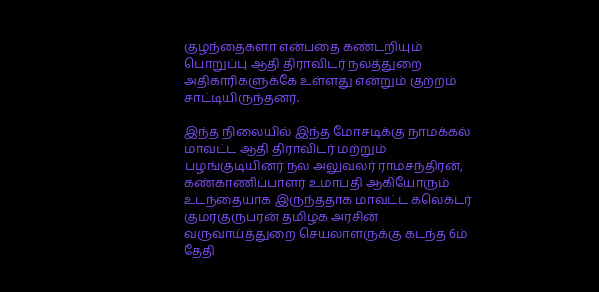குழந்தைகளா என்பதை கண்டறியும் பொறுப்பு ஆதி திராவிடர் நலத்துறை அதிகாரிகளுக்கே உள்ளது என்றும் குற்றம் சாட்டியிருந்தனர்.

இந்த நிலையில் இந்த மோசடிக்கு நாமக்கல் மாவட்ட ஆதி திராவிடர் மற்றும் பழங்குடியினர் நல அலுவலர் ராமசந்திரன், கண்காணிப்பாளர் உமாபதி ஆகியோரும் உடந்தையாக இருந்ததாக மாவட்ட கலெக்டர் குமரகுருபரன் தமிழக அரசின் வருவாய்த்துறை செயலாளருக்கு கடந்த 6ம் தேதி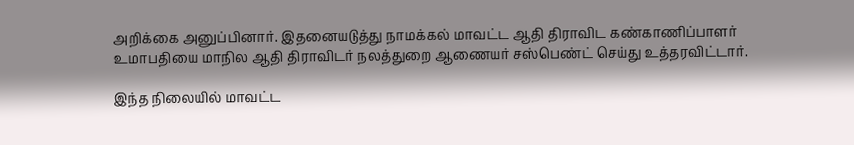அறிக்கை அனுப்பினார். இதனையடுத்து நாமக்கல் மாவட்ட ஆதி திராவிட கண்காணிப்பாளர் உமாபதியை மாநில ஆதி திராவிடர் நலத்துறை ஆணையர் சஸ்பெண்ட் செய்து உத்தரவிட்டார்.

இந்த நிலையில் மாவட்ட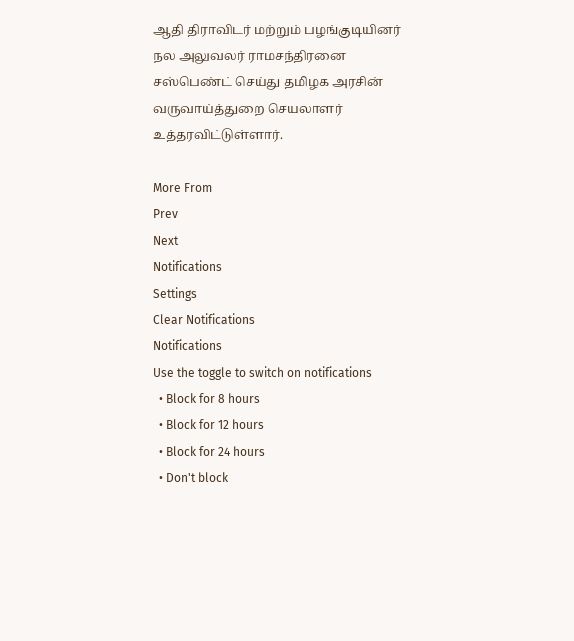ஆதி திராவிடர் மற்றும் பழங்குடியினர் நல அலுவலர் ராமசந்திரனை சஸ்பெண்ட் செய்து தமிழக அரசின் வருவாய்த்துறை செயலாளர் உத்தரவிட்டுள்ளார்.

More From
Prev
Next
Notifications
Settings
Clear Notifications
Notifications
Use the toggle to switch on notifications
  • Block for 8 hours
  • Block for 12 hours
  • Block for 24 hours
  • Don't block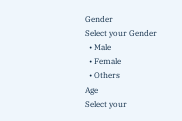Gender
Select your Gender
  • Male
  • Female
  • Others
Age
Select your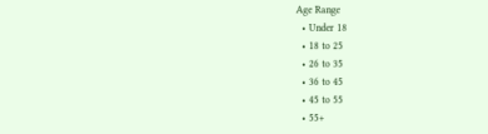Age Range
  • Under 18
  • 18 to 25
  • 26 to 35
  • 36 to 45
  • 45 to 55
  • 55+